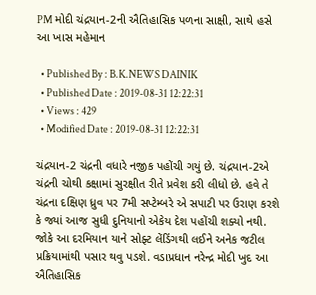PM મોદી ચંદ્રયાન-2ની ઐતિહાસિક પળના સાક્ષી, સાથે હસે આ ખાસ મહેમાન

  • Published By : B.K.NEWS DAINIK
  • Published Date : 2019-08-31 12:22:31
  • Views : 429
  • Modified Date : 2019-08-31 12:22:31

ચંદ્રયાન-2 ચંદ્રની વધારે નજીક પહોંચી ગયું છે. ચંદ્રયાન-2એ ચંદ્રની ચોથી કક્ષામાં સુરક્ષીત રીતે પ્રવેશ કરી લીધો છે. હવે તે ચંદ્રના દક્ષિણ ધ્રુવ પર 7મી સપ્ટેમ્બરે એ સપાટી પર ઉરાણ કરશે કે જ્યાં આજ સુધી દુનિયાનો એકેય દેશ પહોંચી શક્યો નથી. જોકે આ દરમિયાન યાને સોફ્ટ લેંડિંગથી લઈને અનેક જટીલ પ્રક્રિયામાંથી પસાર થવુ પડશે. વડાપ્રધાન નરેન્દ્ર મોદી ખુદ આ ઐતિહાસિક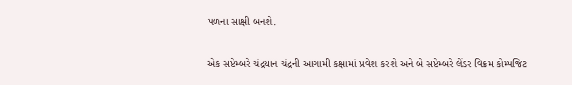પળના સાક્ષી બનશે.

એક સપ્ટેમ્બરે ચંદ્રયાન ચંદ્રની આગામી કક્ષામાં પ્રવેશ કરશે અને બે સપ્ટેમ્બરે લેંડર વિક્રમ કોમ્પજિટ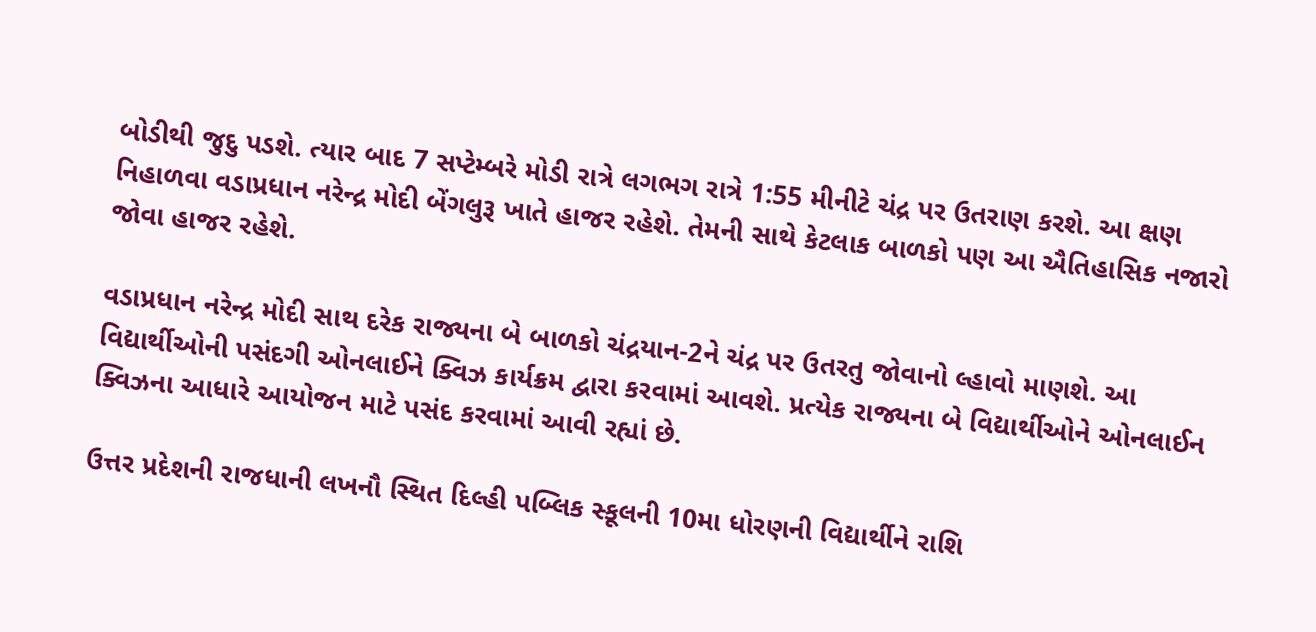બોડીથી જુદુ પડશે. ત્યાર બાદ 7 સપ્ટેમ્બરે મોડી રાત્રે લગભગ રાત્રે 1:55 મીનીટે ચંદ્ર પર ઉતરાણ કરશે. આ ક્ષણ નિહાળવા વડાપ્રધાન નરેન્દ્ર મોદી બેંગલુરૂ ખાતે હાજર રહેશે. તેમની સાથે કેટલાક બાળકો પણ આ ઐતિહાસિક નજારો જોવા હાજર રહેશે.

વડાપ્રધાન નરેન્દ્ર મોદી સાથ દરેક રાજ્યના બે બાળકો ચંદ્રયાન-2ને ચંદ્ર પર ઉતરતુ જોવાનો લ્હાવો માણશે. આ વિદ્યાર્થીઓની પસંદગી ઓનલાઈને ક્વિઝ કાર્યક્રમ દ્વારા કરવામાં આવશે. પ્રત્યેક રાજ્યના બે વિદ્યાર્થીઓને ઓનલાઈન ક્વિઝના આધારે આયોજન માટે પસંદ કરવામાં આવી રહ્યાં છે.

ઉત્તર પ્રદેશની રાજધાની લખનૌ સ્થિત દિલ્હી પબ્લિક સ્કૂલની 10મા ધોરણની વિદ્યાર્થીને રાશિ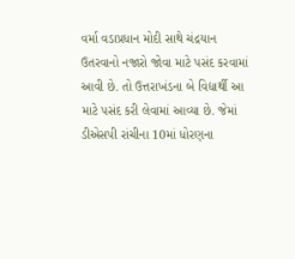વર્મા વડાપ્રધાન મોદી સાથે ચંદ્રયાન ઉતરવાનો નજારો જોવા માટે પસંદ કરવામાં આવી છે. તો ઉત્તરાખંડના બે વિદ્યાર્થી આ માટે પસંદ કરી લેવામાં આવ્યા છે. જેમાં ડીએસપી રાંચીના 10માં ધોરણના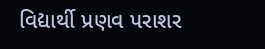વિદ્યાર્થી પ્રણવ પરાશર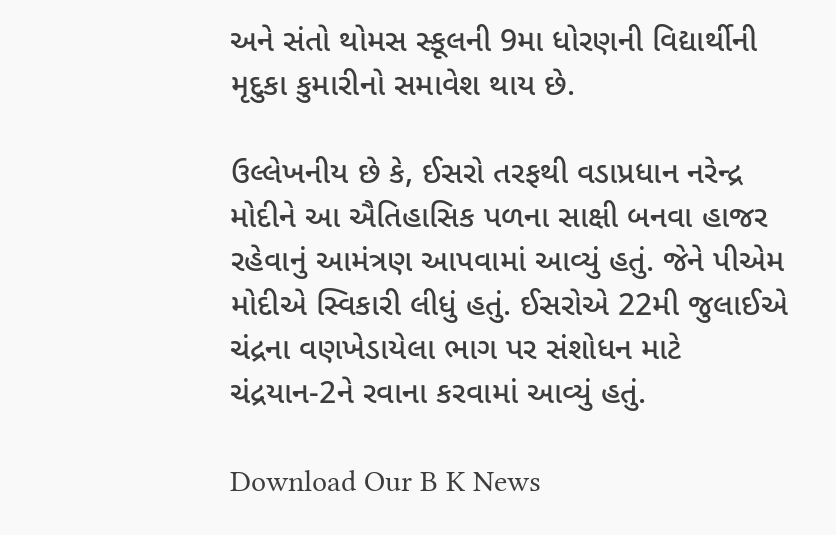અને સંતો થોમસ સ્કૂલની 9મા ધોરણની વિદ્યાર્થીની મૃદુકા કુમારીનો સમાવેશ થાય છે.

ઉલ્લેખનીય છે કે, ઈસરો તરફથી વડાપ્રધાન નરેન્દ્ર મોદીને આ ઐતિહાસિક પળના સાક્ષી બનવા હાજર રહેવાનું આમંત્રણ આપવામાં આવ્યું હતું. જેને પીએમ મોદીએ સ્વિકારી લીધું હતું. ઈસરોએ 22મી જુલાઈએ ચંદ્રના વણખેડાયેલા ભાગ પર સંશોધન માટે ચંદ્રયાન-2ને રવાના કરવામાં આવ્યું હતું.

Download Our B K News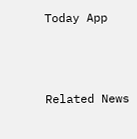Today App



Related News